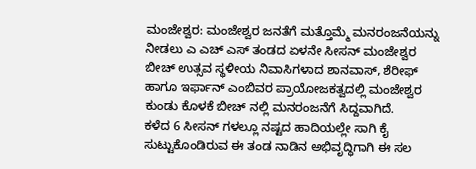ಮಂಜೇಶ್ವರ: ಮಂಜೇಶ್ವರ ಜನತೆಗೆ ಮತ್ತೊಮ್ಮೆ ಮನರಂಜನೆಯನ್ನು ನೀಡಲು ಎ ಎಚ್ ಎಸ್ ತಂಡದ ಏಳನೇ ಸೀಸನ್ ಮಂಜೇಶ್ವರ ಬೀಚ್ ಉತ್ಸವ ಸ್ಥಳೀಯ ನಿವಾಸಿಗಳಾದ ಶಾನವಾಸ್, ಶೆರೀಫ್ ಹಾಗೂ ಇರ್ಫಾನ್ ಎಂಬಿವರ ಪ್ರಾಯೋಜಕತ್ವದಲ್ಲಿ ಮಂಜೇಶ್ವರ ಕುಂಡು ಕೊಳಕೆ ಬೀಚ್ ನಲ್ಲಿ ಮನರಂಜನೆಗೆ ಸಿದ್ದವಾಗಿದೆ.
ಕಳೆದ 6 ಸೀಸನ್ ಗಳಲ್ಲೂ ನಷ್ಟದ ಹಾದಿಯಲ್ಲೇ ಸಾಗಿ ಕೈ ಸುಟ್ಟುಕೊಂಡಿರುವ ಈ ತಂಡ ನಾಡಿನ ಅಭಿವೃದ್ಧಿಗಾಗಿ ಈ ಸಲ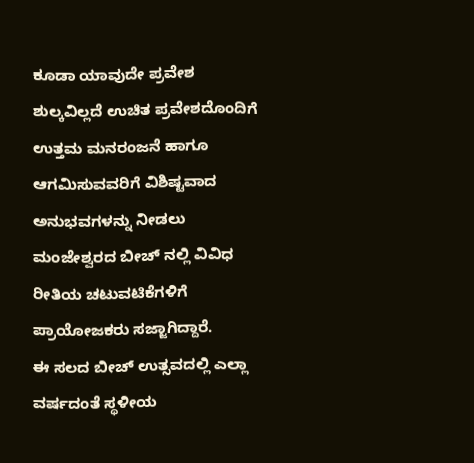ಕೂಡಾ ಯಾವುದೇ ಪ್ರವೇಶ ಶುಲ್ಕವಿಲ್ಲದೆ ಉಚಿತ ಪ್ರವೇಶದೊಂದಿಗೆ ಉತ್ತಮ ಮನರಂಜನೆ ಹಾಗೂ ಆಗಮಿಸುವವರಿಗೆ ವಿಶಿಷ್ಟವಾದ ಅನುಭವಗಳನ್ನು ನೀಡಲು ಮಂಜೇಶ್ವರದ ಬೀಚ್ ನಲ್ಲಿ ವಿವಿಧ ರೀತಿಯ ಚಟುವಟಿಕೆಗಳಿಗೆ ಪ್ರಾಯೋಜಕರು ಸಜ್ಜಾಗಿದ್ದಾರೆ.
ಈ ಸಲದ ಬೀಚ್ ಉತ್ಸವದಲ್ಲಿ ಎಲ್ಲಾ ವರ್ಷದಂತೆ ಸ್ಥಳೀಯ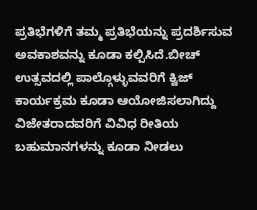ಪ್ರತಿಭೆಗಳಿಗೆ ತಮ್ಮ ಪ್ರತಿಭೆಯನ್ನು ಪ್ರದರ್ಶಿಸುವ ಅವಕಾಶವನ್ನು ಕೂಡಾ ಕಲ್ಪಿಸಿದೆ.ಬೀಚ್ ಉತ್ಸವದಲ್ಲಿ ಪಾಲ್ಗೊಳ್ಳುವವರಿಗೆ ಕ್ವಿಜ್ ಕಾರ್ಯಕ್ರಮ ಕೂಡಾ ಆಯೋಜಿಸಲಾಗಿದ್ದು ವಿಜೇತರಾದವರಿಗೆ ವಿವಿಧ ರೀತಿಯ ಬಹುಮಾನಗಳನ್ನು ಕೂಡಾ ನೀಡಲು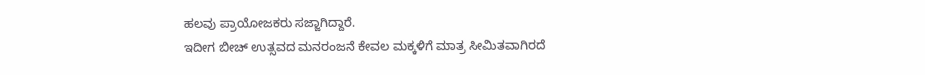ಹಲವು ಪ್ರಾಯೋಜಕರು ಸಜ್ಜಾಗಿದ್ದಾರೆ.
ಇದೀಗ ಬೀಚ್ ಉತ್ಸವದ ಮನರಂಜನೆ ಕೇವಲ ಮಕ್ಕಳಿಗೆ ಮಾತ್ರ ಸೀಮಿತವಾಗಿರದೆ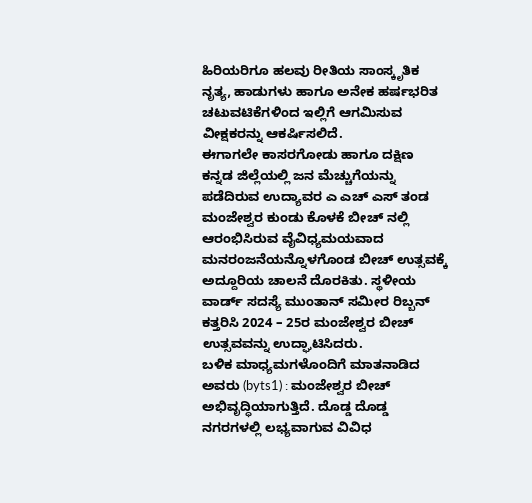ಹಿರಿಯರಿಗೂ ಹಲವು ರೀತಿಯ ಸಾಂಸ್ಕೃತಿಕ ನೃತ್ಯ, ಹಾಡುಗಳು ಹಾಗೂ ಅನೇಕ ಹರ್ಷಭರಿತ ಚಟುವಟಿಕೆಗಳಿಂದ ಇಲ್ಲಿಗೆ ಆಗಮಿಸುವ ವೀಕ್ಷಕರನ್ನು ಆಕರ್ಷಿಸಲಿದೆ.
ಈಗಾಗಲೇ ಕಾಸರಗೋಡು ಹಾಗೂ ದಕ್ಷಿಣ ಕನ್ನಡ ಜಿಲ್ಲೆಯಲ್ಲಿ ಜನ ಮೆಚ್ಚುಗೆಯನ್ನು ಪಡೆದಿರುವ ಉದ್ಯಾವರ ಎ ಎಚ್ ಎಸ್ ತಂಡ ಮಂಜೇಶ್ವರ ಕುಂಡು ಕೊಳಕೆ ಬೀಚ್ ನಲ್ಲಿ ಆರಂಭಿಸಿರುವ ವೈವಿಧ್ಯಮಯವಾದ ಮನರಂಜನೆಯನ್ನೊಳಗೊಂಡ ಬೀಚ್ ಉತ್ಸವಕ್ಕೆ ಅದ್ದೂರಿಯ ಚಾಲನೆ ದೊರಕಿತು. ಸ್ಥಳೀಯ ವಾರ್ಡ್ ಸದಸ್ಯೆ ಮುಂತಾನ್ ಸಮೀರ ರಿಬ್ಬನ್ ಕತ್ತರಿಸಿ 2024 – 25ರ ಮಂಜೇಶ್ವರ ಬೀಚ್ ಉತ್ಸವವನ್ನು ಉದ್ಘಾಟಿಸಿದರು.
ಬಳಿಕ ಮಾಧ್ಯಮಗಳೊಂದಿಗೆ ಮಾತನಾಡಿದ ಅವರು (byts1) : ಮಂಜೇಶ್ವರ ಬೀಚ್ ಅಭಿವೃದ್ಧಿಯಾಗುತ್ತಿದೆ. ದೊಡ್ಡ ದೊಡ್ಡ ನಗರಗಳಲ್ಲಿ ಲಭ್ಯವಾಗುವ ವಿವಿಧ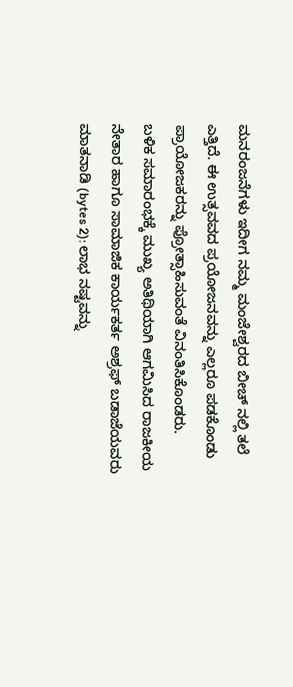ಮನರಂಜನೆಗಳು ಇದೀಗ ನಮ್ಮ ಮಂಜೇಶ್ವರದ ಬೀಚ್ ನಲ್ಲಿ ತಲೆ ಎತ್ತಿದೆ. ಈ ಉತ್ಸವವದ ಪ್ರಯೋಜನವನ್ನು ಎಲ್ಲರೂ ಪಡಕೊಂಡು ಪ್ರಾಯೋಜಕರನ್ನು ಪ್ರೋತ್ಸಾಹಿಸುವಂತೆ ವಿನಂತಿಸಿಕೊಂಡರು.
ಬಳಿಕ ಸಮಾರಂಭಕ್ಕೆ ಮುಖ್ಯ ಅತಿಥಿಯಾಗಿ ಆಗಮಿಸಿದ ರಾಜಕೀಯ ನೇತಾರ ಹಾಗೂ ಸಾಮಾಜಿಕ ಕಾರ್ಯಕರ್ತ ಅಶ್ರಫ್ ಬಡಾಜೆಯವರು ಮಾತನಾಡಿ (bytes 2): ಲಾಭ ನಷ್ಟವನ್ನು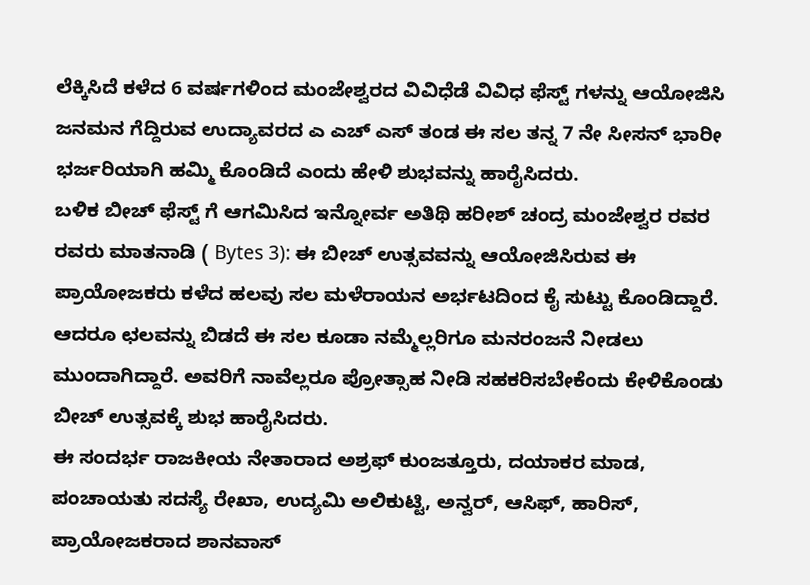ಲೆಕ್ಕಿಸಿದೆ ಕಳೆದ 6 ವರ್ಷಗಳಿಂದ ಮಂಜೇಶ್ವರದ ವಿವಿಧೆಡೆ ವಿವಿಧ ಫೆಸ್ಟ್ ಗಳನ್ನು ಆಯೋಜಿಸಿ ಜನಮನ ಗೆದ್ದಿರುವ ಉದ್ಯಾವರದ ಎ ಎಚ್ ಎಸ್ ತಂಡ ಈ ಸಲ ತನ್ನ 7 ನೇ ಸೀಸನ್ ಭಾರೀ ಭರ್ಜರಿಯಾಗಿ ಹಮ್ಮಿ ಕೊಂಡಿದೆ ಎಂದು ಹೇಳಿ ಶುಭವನ್ನು ಹಾರೈಸಿದರು.
ಬಳಿಕ ಬೀಚ್ ಫೆಸ್ಟ್ ಗೆ ಆಗಮಿಸಿದ ಇನ್ನೋರ್ವ ಅತಿಥಿ ಹರೀಶ್ ಚಂದ್ರ ಮಂಜೇಶ್ವರ ರವರ ರವರು ಮಾತನಾಡಿ ( Bytes 3): ಈ ಬೀಚ್ ಉತ್ಸವವನ್ನು ಆಯೋಜಿಸಿರುವ ಈ ಪ್ರಾಯೋಜಕರು ಕಳೆದ ಹಲವು ಸಲ ಮಳೆರಾಯನ ಅರ್ಭಟದಿಂದ ಕೈ ಸುಟ್ಟು ಕೊಂಡಿದ್ದಾರೆ. ಆದರೂ ಛಲವನ್ನು ಬಿಡದೆ ಈ ಸಲ ಕೂಡಾ ನಮ್ಮೆಲ್ಲರಿಗೂ ಮನರಂಜನೆ ನೀಡಲು ಮುಂದಾಗಿದ್ದಾರೆ. ಅವರಿಗೆ ನಾವೆಲ್ಲರೂ ಪ್ರೋತ್ಸಾಹ ನೀಡಿ ಸಹಕರಿಸಬೇಕೆಂದು ಕೇಳಿಕೊಂಡು ಬೀಚ್ ಉತ್ಸವಕ್ಕೆ ಶುಭ ಹಾರೈಸಿದರು.
ಈ ಸಂದರ್ಭ ರಾಜಕೀಯ ನೇತಾರಾದ ಅಶ್ರಫ್ ಕುಂಜತ್ತೂರು, ದಯಾಕರ ಮಾಡ, ಪಂಚಾಯತು ಸದಸ್ಯೆ ರೇಖಾ, ಉದ್ಯಮಿ ಅಲಿಕುಟ್ಟಿ, ಅನ್ವರ್, ಆಸಿಫ್, ಹಾರಿಸ್, ಪ್ರಾಯೋಜಕರಾದ ಶಾನವಾಸ್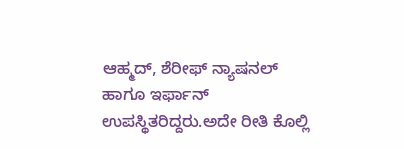ಆಹ್ಮದ್, ಶೆರೀಫ್ ನ್ಯಾಷನಲ್ ಹಾಗೂ ಇರ್ಫಾನ್ ಉಪಸ್ಥಿತರಿದ್ದರು.ಅದೇ ರೀತಿ ಕೊಲ್ಲಿ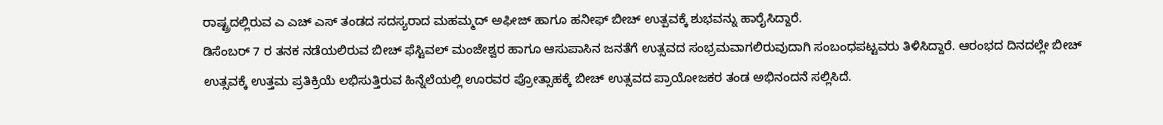ರಾಷ್ಟ್ರದಲ್ಲಿರುವ ಎ ಎಚ್ ಎಸ್ ತಂಡದ ಸದಸ್ಯರಾದ ಮಹಮ್ಮದ್ ಅಫೀಜ್ ಹಾಗೂ ಹನೀಫ್ ಬೀಚ್ ಉತ್ಪವಕ್ಕೆ ಶುಭವನ್ನು ಹಾರೈಸಿದ್ದಾರೆ.
ಡಿಸೆಂಬರ್ 7 ರ ತನಕ ನಡೆಯಲಿರುವ ಬೀಚ್ ಫೆಸ್ಟಿವಲ್ ಮಂಜೇಶ್ವರ ಹಾಗೂ ಆಸುಪಾಸಿನ ಜನತೆಗೆ ಉತ್ಸವದ ಸಂಭ್ರಮವಾಗಲಿರುವುದಾಗಿ ಸಂಬಂಧಪಟ್ಟವರು ತಿಳಿಸಿದ್ದಾರೆ. ಆರಂಭದ ದಿನದಲ್ಲೇ ಬೀಚ್ ಉತ್ಸವಕ್ಕೆ ಉತ್ತಮ ಪ್ರತಿಕ್ರಿಯೆ ಲಭಿಸುತ್ತಿರುವ ಹಿನ್ನೆಲೆಯಲ್ಲಿ ಊರವರ ಪ್ರೋತ್ಸಾಹಕ್ಕೆ ಬೀಚ್ ಉತ್ಸವದ ಪ್ರಾಯೋಜಕರ ತಂಡ ಅಭಿನಂದನೆ ಸಲ್ಲಿಸಿದೆ.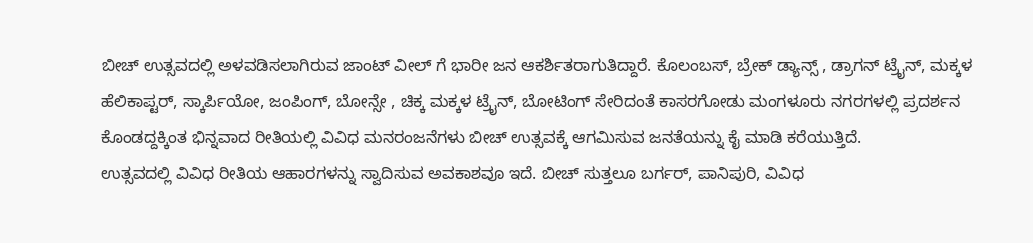ಬೀಚ್ ಉತ್ಸವದಲ್ಲಿ ಅಳವಡಿಸಲಾಗಿರುವ ಜಾಂಟ್ ವೀಲ್ ಗೆ ಭಾರೀ ಜನ ಆಕರ್ಶಿತರಾಗುತಿದ್ದಾರೆ. ಕೊಲಂಬಸ್, ಬ್ರೇಕ್ ಡ್ಯಾನ್ಸ್ , ಡ್ರಾಗನ್ ಟ್ರೈನ್, ಮಕ್ಕಳ ಹೆಲಿಕಾಪ್ಟರ್, ಸ್ಕಾರ್ಪಿಯೋ, ಜಂಪಿಂಗ್, ಬೋನ್ಸೇ , ಚಿಕ್ಕ ಮಕ್ಕಳ ಟ್ರೈನ್, ಬೋಟಿಂಗ್ ಸೇರಿದಂತೆ ಕಾಸರಗೋಡು ಮಂಗಳೂರು ನಗರಗಳಲ್ಲಿ ಪ್ರದರ್ಶನ ಕೊಂಡದ್ದಕ್ಕಿಂತ ಭಿನ್ನವಾದ ರೀತಿಯಲ್ಲಿ ವಿವಿಧ ಮನರಂಜನೆಗಳು ಬೀಚ್ ಉತ್ಸವಕ್ಕೆ ಆಗಮಿಸುವ ಜನತೆಯನ್ನು ಕೈ ಮಾಡಿ ಕರೆಯುತ್ತಿದೆ.
ಉತ್ಸವದಲ್ಲಿ ವಿವಿಧ ರೀತಿಯ ಆಹಾರಗಳನ್ನು ಸ್ವಾದಿಸುವ ಅವಕಾಶವೂ ಇದೆ. ಬೀಚ್ ಸುತ್ತಲೂ ಬರ್ಗರ್, ಪಾನಿಪುರಿ, ವಿವಿಧ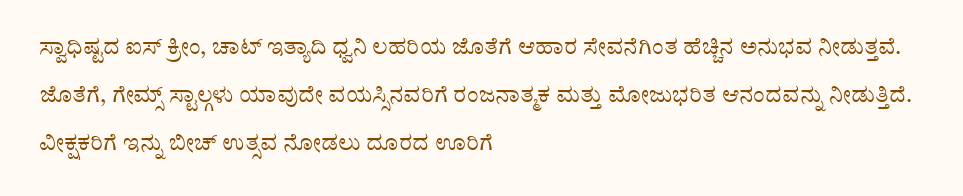ಸ್ವಾಧಿಷ್ಟದ ಐಸ್ ಕ್ರೀಂ, ಚಾಟ್ ಇತ್ಯಾದಿ ಧ್ವನಿ ಲಹರಿಯ ಜೊತೆಗೆ ಆಹಾರ ಸೇವನೆಗಿಂತ ಹೆಚ್ಚಿನ ಅನುಭವ ನೀಡುತ್ತವೆ. ಜೊತೆಗೆ, ಗೇಮ್ಸ್ ಸ್ಟಾಲ್ಗಳು ಯಾವುದೇ ವಯಸ್ಸಿನವರಿಗೆ ರಂಜನಾತ್ಮಕ ಮತ್ತು ಮೋಜುಭರಿತ ಆನಂದವನ್ನು ನೀಡುತ್ತಿದೆ.
ವೀಕ್ಷಕರಿಗೆ ಇನ್ನು ಬೀಚ್ ಉತ್ಸವ ನೋಡಲು ದೂರದ ಊರಿಗೆ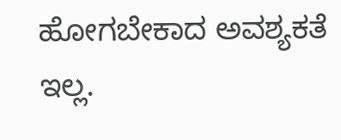ಹೋಗಬೇಕಾದ ಅವಶ್ಯಕತೆ ಇಲ್ಲ.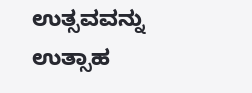ಉತ್ಸವವನ್ನು ಉತ್ಸಾಹ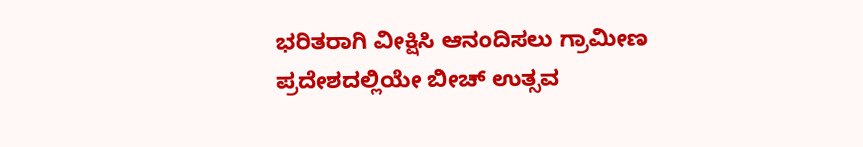ಭರಿತರಾಗಿ ವೀಕ್ಷಿಸಿ ಆನಂದಿಸಲು ಗ್ರಾಮೀಣ ಪ್ರದೇಶದಲ್ಲಿಯೇ ಬೀಚ್ ಉತ್ಸವ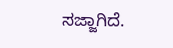ಸಜ್ಜಾಗಿದೆ.